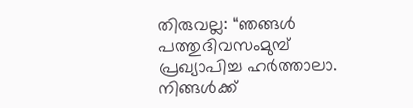തിരുവല്ല: “ഞങ്ങൾ പത്തുദിവസംമുമ്പ് പ്രഖ്യാപിച്ച ഹർത്താലാ. നിങ്ങൾക്ക്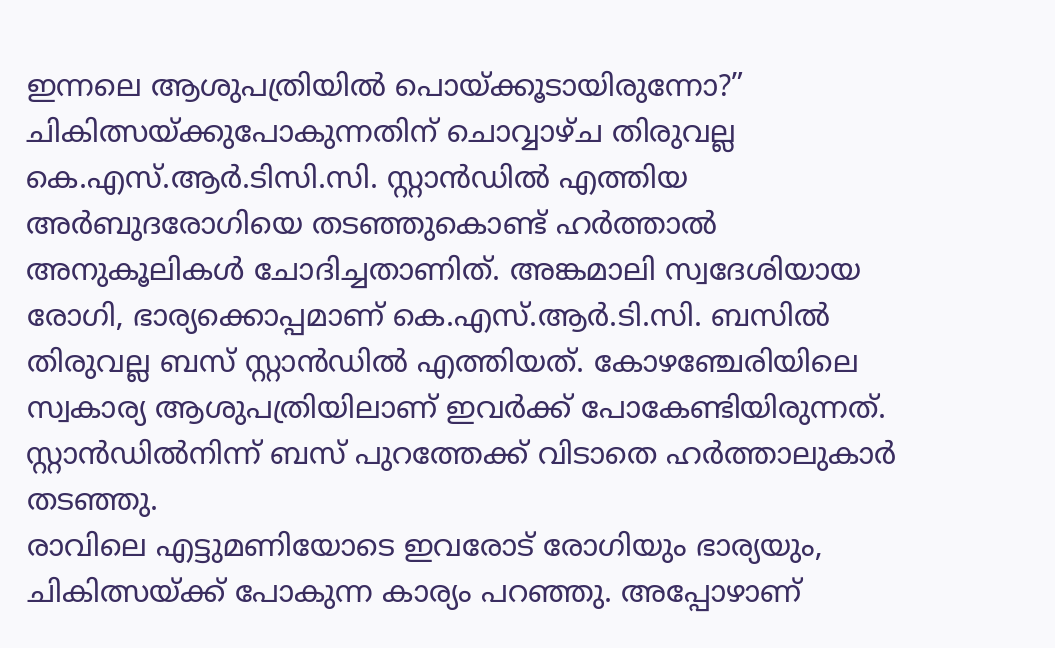ഇന്നലെ ആശുപത്രിയിൽ പൊയ്ക്കൂടായിരുന്നോ?” ചികിത്സയ്ക്കുപോകുന്നതിന് ചൊവ്വാഴ്ച തിരുവല്ല കെ.എസ്.ആർ.ടിസി.സി. സ്റ്റാൻഡിൽ എത്തിയ അർബുദരോഗിയെ തടഞ്ഞുകൊണ്ട് ഹർത്താൽ അനുകൂലികൾ ചോദിച്ചതാണിത്. അങ്കമാലി സ്വദേശിയായ രോഗി, ഭാര്യക്കൊപ്പമാണ് കെ.എസ്.ആർ.ടി.സി. ബസിൽ തിരുവല്ല ബസ് സ്റ്റാൻഡിൽ എത്തിയത്. കോഴഞ്ചേരിയിലെ സ്വകാര്യ ആശുപത്രിയിലാണ് ഇവർക്ക് പോകേണ്ടിയിരുന്നത്. സ്റ്റാൻഡിൽനിന്ന് ബസ് പുറത്തേക്ക് വിടാതെ ഹർത്താലുകാർ തടഞ്ഞു.
രാവിലെ എട്ടുമണിയോടെ ഇവരോട് രോഗിയും ഭാര്യയും, ചികിത്സയ്ക്ക് പോകുന്ന കാര്യം പറഞ്ഞു. അപ്പോഴാണ്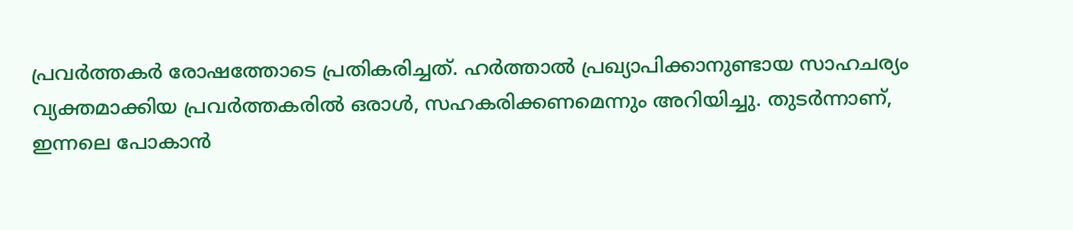പ്രവർത്തകർ രോഷത്തോടെ പ്രതികരിച്ചത്. ഹർത്താൽ പ്രഖ്യാപിക്കാനുണ്ടായ സാഹചര്യം വ്യക്തമാക്കിയ പ്രവർത്തകരിൽ ഒരാൾ, സഹകരിക്കണമെന്നും അറിയിച്ചു. തുടർന്നാണ്, ഇന്നലെ പോകാൻ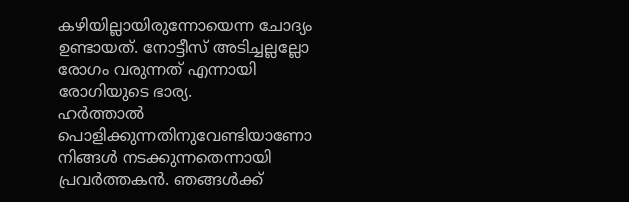കഴിയില്ലായിരുന്നോയെന്ന ചോദ്യം ഉണ്ടായത്. നോട്ടീസ് അടിച്ചല്ലല്ലോ രോഗം വരുന്നത് എന്നായി രോഗിയുടെ ഭാര്യ.
ഹർത്താൽ പൊളിക്കുന്നതിനുവേണ്ടിയാണോ നിങ്ങൾ നടക്കുന്നതെന്നായി പ്രവർത്തകൻ. ഞങ്ങൾക്ക്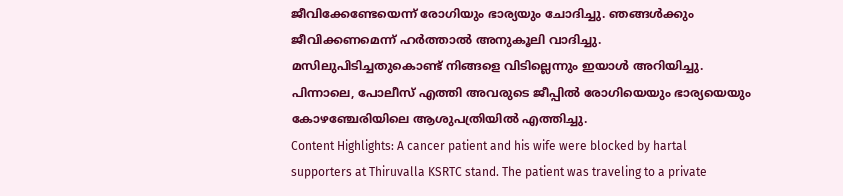ജീവിക്കേണ്ടേയെന്ന് രോഗിയും ഭാര്യയും ചോദിച്ചു. ഞങ്ങൾക്കും ജീവിക്കണമെന്ന് ഹർത്താൽ അനുകൂലി വാദിച്ചു. മസിലുപിടിച്ചതുകൊണ്ട് നിങ്ങളെ വിടില്ലെന്നും ഇയാൾ അറിയിച്ചു. പിന്നാലെ, പോലീസ് എത്തി അവരുടെ ജീപ്പിൽ രോഗിയെയും ഭാര്യയെയും കോഴഞ്ചേരിയിലെ ആശുപത്രിയിൽ എത്തിച്ചു.
Content Highlights: A cancer patient and his wife were blocked by hartal supporters at Thiruvalla KSRTC stand. The patient was traveling to a private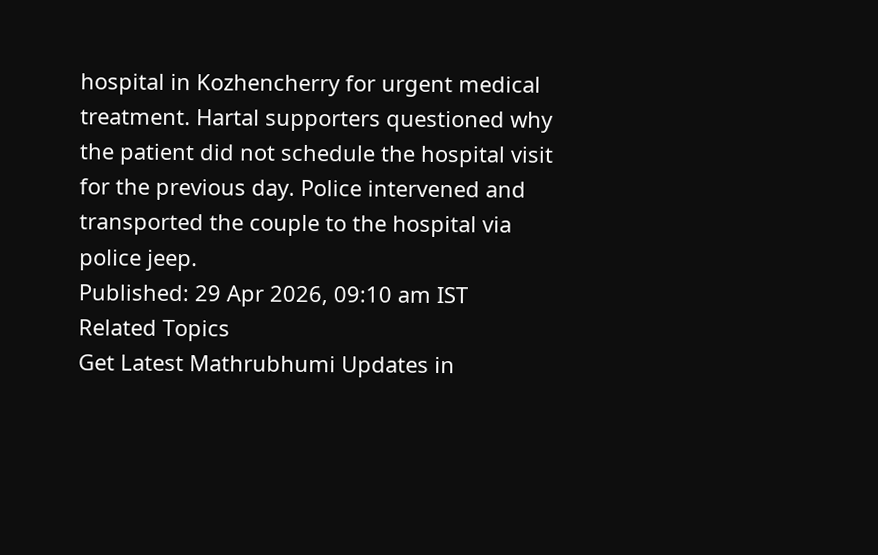hospital in Kozhencherry for urgent medical treatment. Hartal supporters questioned why the patient did not schedule the hospital visit for the previous day. Police intervened and transported the couple to the hospital via police jeep.
Published: 29 Apr 2026, 09:10 am IST
Related Topics
Get Latest Mathrubhumi Updates in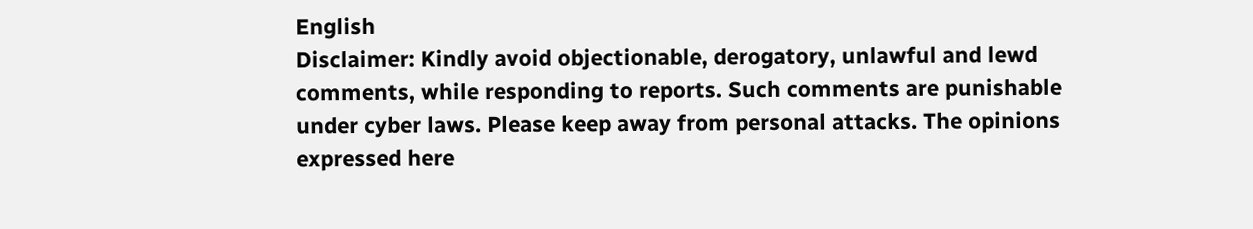English
Disclaimer: Kindly avoid objectionable, derogatory, unlawful and lewd comments, while responding to reports. Such comments are punishable under cyber laws. Please keep away from personal attacks. The opinions expressed here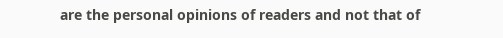are the personal opinions of readers and not that of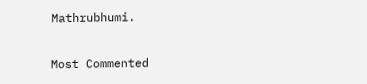Mathrubhumi.


Most Commented